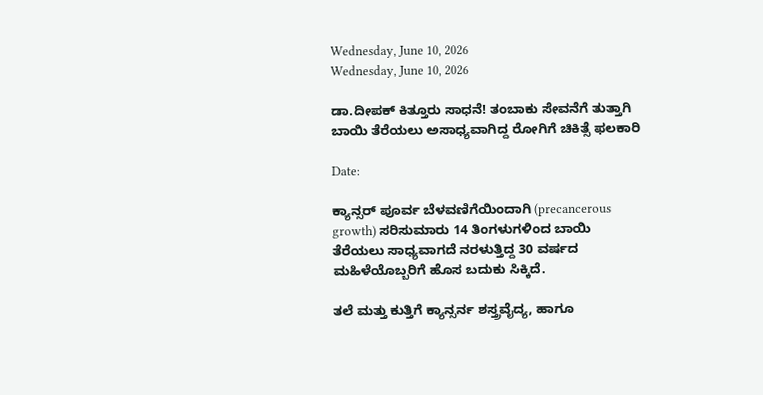Wednesday, June 10, 2026
Wednesday, June 10, 2026

ಡಾ.ದೀಪಕ್ ಕಿತ್ತೂರು ಸಾಧನೆ! ತಂಬಾಕು ಸೇವನೆಗೆ ತುತ್ತಾಗಿ ಬಾಯಿ ತೆರೆಯಲು ಅಸಾಧ್ಯವಾಗಿದ್ದ ರೋಗಿಗೆ ಚಿಕಿತ್ಸೆ ಫಲಕಾರಿ

Date:

ಕ್ಯಾನ್ಸರ್ ಪೂರ್ವ ಬೆಳವಣಿಗೆಯಿಂದಾಗಿ (precancerous growth) ಸರಿಸುಮಾರು 14 ತಿಂಗಳುಗಳಿಂದ ಬಾಯಿ ತೆರೆಯಲು ಸಾಧ್ಯವಾಗದೆ ನರಳುತ್ತಿದ್ದ 30 ವರ್ಷದ ಮಹಿಳೆಯೊಬ್ಬರಿಗೆ ಹೊಸ ಬದುಕು ಸಿಕ್ಕಿದೆ.

ತಲೆ ಮತ್ತು ಕುತ್ತಿಗೆ ಕ್ಯಾನ್ಸರ್ನ ಶಸ್ತ್ರವೈದ್ಯ, ಹಾಗೂ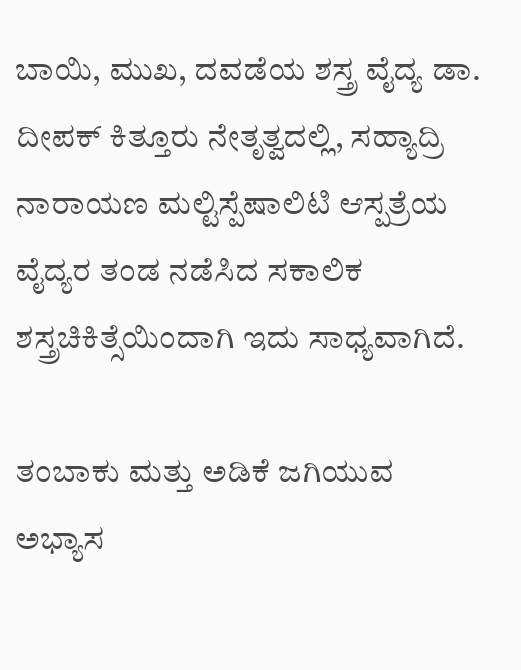ಬಾಯಿ, ಮುಖ, ದವಡೆಯ ಶಸ್ತ್ರ ವೈದ್ಯ ಡಾ. ದೀಪಕ್ ಕಿತ್ತೂರು ನೇತೃತ್ವದಲ್ಲಿ, ಸಹ್ಯಾದ್ರಿ ನಾರಾಯಣ ಮಲ್ಟಿಸ್ಪೆಷಾಲಿಟಿ ಆಸ್ಪತ್ರೆಯ ವೈದ್ಯರ ತಂಡ ನಡೆಸಿದ ಸಕಾಲಿಕ ಶಸ್ತ್ರಚಿಕಿತ್ಸೆಯಿಂದಾಗಿ ಇದು ಸಾಧ್ಯವಾಗಿದೆ.

ತಂಬಾಕು ಮತ್ತು ಅಡಿಕೆ ಜಗಿಯುವ ಅಭ್ಯಾಸ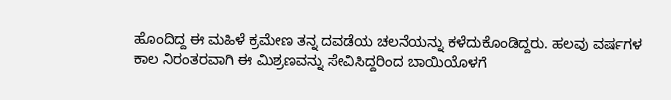ಹೊಂದಿದ್ದ ಈ ಮಹಿಳೆ ಕ್ರಮೇಣ ತನ್ನ ದವಡೆಯ ಚಲನೆಯನ್ನು ಕಳೆದುಕೊಂಡಿದ್ದರು. ಹಲವು ವರ್ಷಗಳ ಕಾಲ ನಿರಂತರವಾಗಿ ಈ ಮಿಶ್ರಣವನ್ನು ಸೇವಿಸಿದ್ದರಿಂದ ಬಾಯಿಯೊಳಗೆ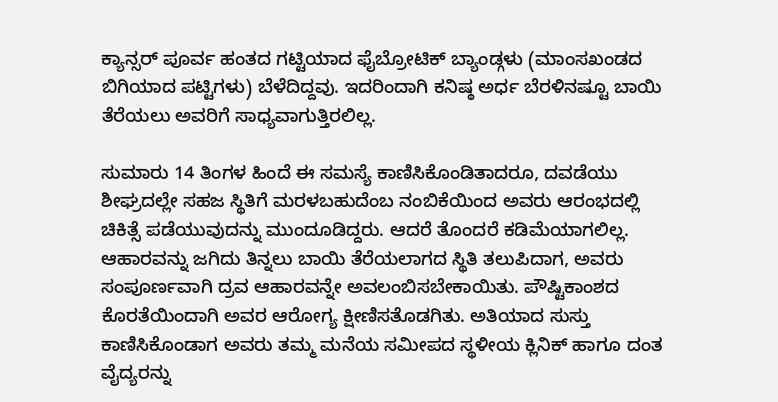ಕ್ಯಾನ್ಸರ್ ಪೂರ್ವ ಹಂತದ ಗಟ್ಟಿಯಾದ ಫೈಬ್ರೋಟಿಕ್ ಬ್ಯಾಂಡ್ಗಳು (ಮಾಂಸಖಂಡದ ಬಿಗಿಯಾದ ಪಟ್ಟಿಗಳು) ಬೆಳೆದಿದ್ದವು. ಇದರಿಂದಾಗಿ ಕನಿಷ್ಠ ಅರ್ಧ ಬೆರಳಿನಷ್ಟೂ ಬಾಯಿ ತೆರೆಯಲು ಅವರಿಗೆ ಸಾಧ್ಯವಾಗುತ್ತಿರಲಿಲ್ಲ.

ಸುಮಾರು 14 ತಿಂಗಳ ಹಿಂದೆ ಈ ಸಮಸ್ಯೆ ಕಾಣಿಸಿಕೊಂಡಿತಾದರೂ, ದವಡೆಯು ಶೀಘ್ರದಲ್ಲೇ ಸಹಜ ಸ್ಥಿತಿಗೆ ಮರಳಬಹುದೆಂಬ ನಂಬಿಕೆಯಿಂದ ಅವರು ಆರಂಭದಲ್ಲಿ ಚಿಕಿತ್ಸೆ ಪಡೆಯುವುದನ್ನು ಮುಂದೂಡಿದ್ದರು. ಆದರೆ ತೊಂದರೆ ಕಡಿಮೆಯಾಗಲಿಲ್ಲ. ಆಹಾರವನ್ನು ಜಗಿದು ತಿನ್ನಲು ಬಾಯಿ ತೆರೆಯಲಾಗದ ಸ್ಥಿತಿ ತಲುಪಿದಾಗ, ಅವರು ಸಂಪೂರ್ಣವಾಗಿ ದ್ರವ ಆಹಾರವನ್ನೇ ಅವಲಂಬಿಸಬೇಕಾಯಿತು. ಪೌಷ್ಟಿಕಾಂಶದ ಕೊರತೆಯಿಂದಾಗಿ ಅವರ ಆರೋಗ್ಯ ಕ್ಷೀಣಿಸತೊಡಗಿತು. ಅತಿಯಾದ ಸುಸ್ತು ಕಾಣಿಸಿಕೊಂಡಾಗ ಅವರು ತಮ್ಮ ಮನೆಯ ಸಮೀಪದ ಸ್ಥಳೀಯ ಕ್ಲಿನಿಕ್ ಹಾಗೂ ದಂತ ವೈದ್ಯರನ್ನು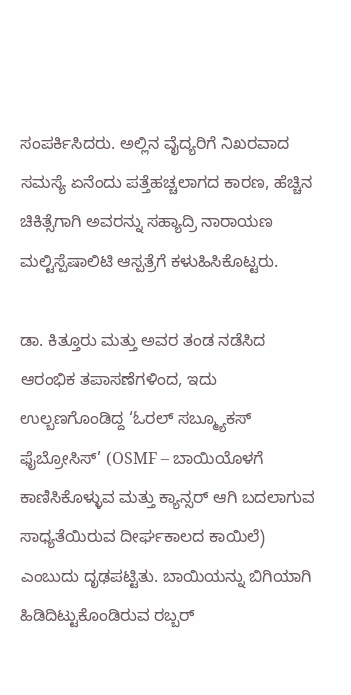ಸಂಪರ್ಕಿಸಿದರು. ಅಲ್ಲಿನ ವೈದ್ಯರಿಗೆ ನಿಖರವಾದ ಸಮಸ್ಯೆ ಏನೆಂದು ಪತ್ತೆಹಚ್ಚಲಾಗದ ಕಾರಣ, ಹೆಚ್ಚಿನ ಚಿಕಿತ್ಸೆಗಾಗಿ ಅವರನ್ನು ಸಹ್ಯಾದ್ರಿ ನಾರಾಯಣ ಮಲ್ಟಿಸ್ಪೆಷಾಲಿಟಿ ಆಸ್ಪತ್ರೆಗೆ ಕಳುಹಿಸಿಕೊಟ್ಟರು.

ಡಾ. ಕಿತ್ತೂರು ಮತ್ತು ಅವರ ತಂಡ ನಡೆಸಿದ ಆರಂಭಿಕ ತಪಾಸಣೆಗಳಿಂದ, ಇದು ಉಲ್ಬಣಗೊಂಡಿದ್ದ ‘ಓರಲ್ ಸಬ್ಮ್ಯೂಕಸ್ ಫೈಬ್ರೋಸಿಸ್’ (OSMF – ಬಾಯಿಯೊಳಗೆ ಕಾಣಿಸಿಕೊಳ್ಳುವ ಮತ್ತು ಕ್ಯಾನ್ಸರ್ ಆಗಿ ಬದಲಾಗುವ ಸಾಧ್ಯತೆಯಿರುವ ದೀರ್ಘಕಾಲದ ಕಾಯಿಲೆ) ಎಂಬುದು ದೃಢಪಟ್ಟಿತು. ಬಾಯಿಯನ್ನು ಬಿಗಿಯಾಗಿ ಹಿಡಿದಿಟ್ಟುಕೊಂಡಿರುವ ರಬ್ಬರ್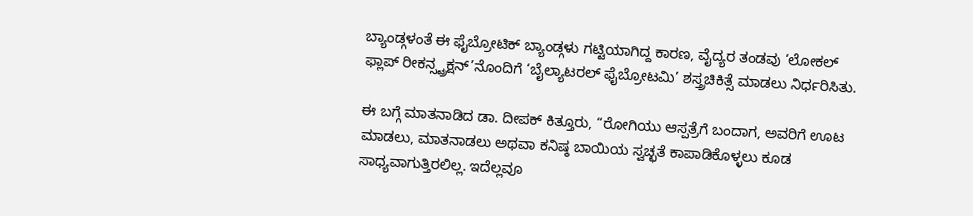ಬ್ಯಾಂಡ್ಗಳಂತೆ ಈ ಫೈಬ್ರೋಟಿಕ್ ಬ್ಯಾಂಡ್ಗಳು ಗಟ್ಟಿಯಾಗಿದ್ದ ಕಾರಣ, ವೈದ್ಯರ ತಂಡವು ‘ಲೋಕಲ್ ಫ್ಲಾಪ್ ರೀಕನ್ಸ್ಟ್ರಕ್ಷನ್’ನೊಂದಿಗೆ ‘ಬೈಲ್ಯಾಟರಲ್ ಫೈಬ್ರೋಟಮಿ’ ಶಸ್ತ್ರಚಿಕಿತ್ಸೆ ಮಾಡಲು ನಿರ್ಧರಿಸಿತು.

ಈ ಬಗ್ಗೆ ಮಾತನಾಡಿದ ಡಾ. ದೀಪಕ್ ಕಿತ್ತೂರು, “ರೋಗಿಯು ಆಸ್ಪತ್ರೆಗೆ ಬಂದಾಗ, ಅವರಿಗೆ ಊಟ ಮಾಡಲು, ಮಾತನಾಡಲು ಅಥವಾ ಕನಿಷ್ಠ ಬಾಯಿಯ ಸ್ವಚ್ಛತೆ ಕಾಪಾಡಿಕೊಳ್ಳಲು ಕೂಡ ಸಾಧ್ಯವಾಗುತ್ತಿರಲಿಲ್ಲ. ಇದೆಲ್ಲವೂ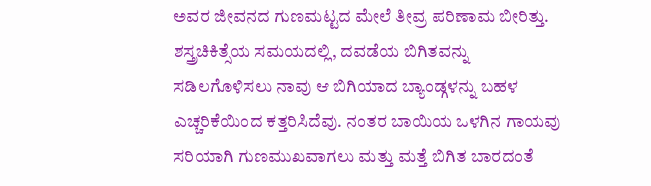ಅವರ ಜೀವನದ ಗುಣಮಟ್ಟದ ಮೇಲೆ ತೀವ್ರ ಪರಿಣಾಮ ಬೀರಿತ್ತು. ಶಸ್ತ್ರಚಿಕಿತ್ಸೆಯ ಸಮಯದಲ್ಲಿ, ದವಡೆಯ ಬಿಗಿತವನ್ನು ಸಡಿಲಗೊಳಿಸಲು ನಾವು ಆ ಬಿಗಿಯಾದ ಬ್ಯಾಂಡ್ಗಳನ್ನು ಬಹಳ ಎಚ್ಚರಿಕೆಯಿಂದ ಕತ್ತರಿಸಿದೆವು. ನಂತರ ಬಾಯಿಯ ಒಳಗಿನ ಗಾಯವು ಸರಿಯಾಗಿ ಗುಣಮುಖವಾಗಲು ಮತ್ತು ಮತ್ತೆ ಬಿಗಿತ ಬಾರದಂತೆ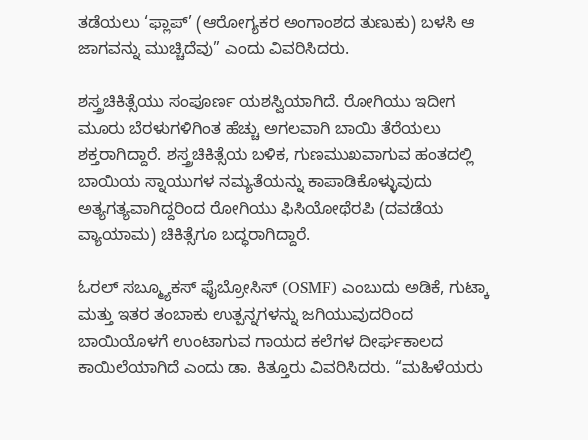ತಡೆಯಲು ‘ಫ್ಲಾಪ್’ (ಆರೋಗ್ಯಕರ ಅಂಗಾಂಶದ ತುಣುಕು) ಬಳಸಿ ಆ ಜಾಗವನ್ನು ಮುಚ್ಚಿದೆವು” ಎಂದು ವಿವರಿಸಿದರು.

ಶಸ್ತ್ರಚಿಕಿತ್ಸೆಯು ಸಂಪೂರ್ಣ ಯಶಸ್ವಿಯಾಗಿದೆ. ರೋಗಿಯು ಇದೀಗ ಮೂರು ಬೆರಳುಗಳಿಗಿಂತ ಹೆಚ್ಚು ಅಗಲವಾಗಿ ಬಾಯಿ ತೆರೆಯಲು ಶಕ್ತರಾಗಿದ್ದಾರೆ. ಶಸ್ತ್ರಚಿಕಿತ್ಸೆಯ ಬಳಿಕ, ಗುಣಮುಖವಾಗುವ ಹಂತದಲ್ಲಿ ಬಾಯಿಯ ಸ್ನಾಯುಗಳ ನಮ್ಯತೆಯನ್ನು ಕಾಪಾಡಿಕೊಳ್ಳುವುದು ಅತ್ಯಗತ್ಯವಾಗಿದ್ದರಿಂದ ರೋಗಿಯು ಫಿಸಿಯೋಥೆರಪಿ (ದವಡೆಯ ವ್ಯಾಯಾಮ) ಚಿಕಿತ್ಸೆಗೂ ಬದ್ಧರಾಗಿದ್ದಾರೆ.

ಓರಲ್ ಸಬ್ಮ್ಯೂಕಸ್ ಫೈಬ್ರೋಸಿಸ್ (OSMF) ಎಂಬುದು ಅಡಿಕೆ, ಗುಟ್ಕಾ ಮತ್ತು ಇತರ ತಂಬಾಕು ಉತ್ಪನ್ನಗಳನ್ನು ಜಗಿಯುವುದರಿಂದ ಬಾಯಿಯೊಳಗೆ ಉಂಟಾಗುವ ಗಾಯದ ಕಲೆಗಳ ದೀರ್ಘಕಾಲದ ಕಾಯಿಲೆಯಾಗಿದೆ ಎಂದು ಡಾ. ಕಿತ್ತೂರು ವಿವರಿಸಿದರು. “ಮಹಿಳೆಯರು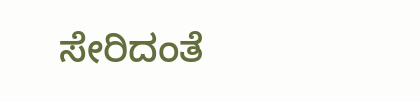ಸೇರಿದಂತೆ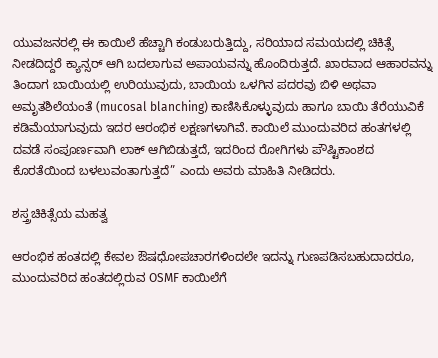ಯುವಜನರಲ್ಲಿ ಈ ಕಾಯಿಲೆ ಹೆಚ್ಚಾಗಿ ಕಂಡುಬರುತ್ತಿದ್ದು, ಸರಿಯಾದ ಸಮಯದಲ್ಲಿ ಚಿಕಿತ್ಸೆ ನೀಡದಿದ್ದರೆ ಕ್ಯಾನ್ಸರ್ ಆಗಿ ಬದಲಾಗುವ ಅಪಾಯವನ್ನು ಹೊಂದಿರುತ್ತದೆ. ಖಾರವಾದ ಆಹಾರವನ್ನು ತಿಂದಾಗ ಬಾಯಿಯಲ್ಲಿ ಉರಿಯುವುದು, ಬಾಯಿಯ ಒಳಗಿನ ಪದರವು ಬಿಳಿ ಅಥವಾ ಅಮೃತಶಿಲೆಯಂತೆ (mucosal blanching) ಕಾಣಿಸಿಕೊಳ್ಳುವುದು ಹಾಗೂ ಬಾಯಿ ತೆರೆಯುವಿಕೆ ಕಡಿಮೆಯಾಗುವುದು ಇದರ ಆರಂಭಿಕ ಲಕ್ಷಣಗಳಾಗಿವೆ. ಕಾಯಿಲೆ ಮುಂದುವರಿದ ಹಂತಗಳಲ್ಲಿ ದವಡೆ ಸಂಪೂರ್ಣವಾಗಿ ಲಾಕ್ ಆಗಿಬಿಡುತ್ತದೆ, ಇದರಿಂದ ರೋಗಿಗಳು ಪೌಷ್ಟಿಕಾಂಶದ ಕೊರತೆಯಿಂದ ಬಳಲುವಂತಾಗುತ್ತದೆ” ಎಂದು ಅವರು ಮಾಹಿತಿ ನೀಡಿದರು.

ಶಸ್ತ್ರಚಿಕಿತ್ಸೆಯ ಮಹತ್ವ

ಆರಂಭಿಕ ಹಂತದಲ್ಲಿ ಕೇವಲ ಔಷಧೋಪಚಾರಗಳಿಂದಲೇ ಇದನ್ನು ಗುಣಪಡಿಸಬಹುದಾದರೂ, ಮುಂದುವರಿದ ಹಂತದಲ್ಲಿರುವ OSMF ಕಾಯಿಲೆಗೆ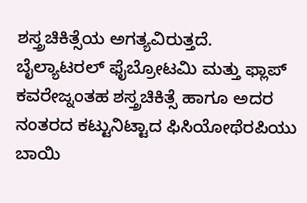ಶಸ್ತ್ರಚಿಕಿತ್ಸೆಯ ಅಗತ್ಯವಿರುತ್ತದೆ. ಬೈಲ್ಯಾಟರಲ್ ಫೈಬ್ರೋಟಮಿ ಮತ್ತು ಫ್ಲಾಪ್ ಕವರೇಜ್ನಂತಹ ಶಸ್ತ್ರಚಿಕಿತ್ಸೆ ಹಾಗೂ ಅದರ ನಂತರದ ಕಟ್ಟುನಿಟ್ಟಾದ ಫಿಸಿಯೋಥೆರಪಿಯು ಬಾಯಿ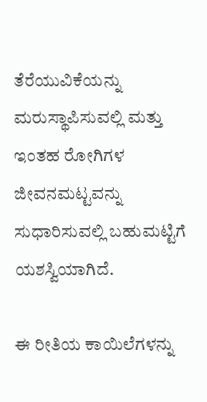ತೆರೆಯುವಿಕೆಯನ್ನು ಮರುಸ್ಥಾಪಿಸುವಲ್ಲಿ ಮತ್ತು ಇಂತಹ ರೋಗಿಗಳ ಜೀವನಮಟ್ಟವನ್ನು ಸುಧಾರಿಸುವಲ್ಲಿ ಬಹುಮಟ್ಟಿಗೆ ಯಶಸ್ವಿಯಾಗಿದೆ.

ಈ ರೀತಿಯ ಕಾಯಿಲೆಗಳನ್ನು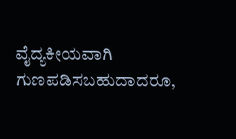ವೈದ್ಯಕೀಯವಾಗಿ ಗುಣಪಡಿಸಬಹುದಾದರೂ,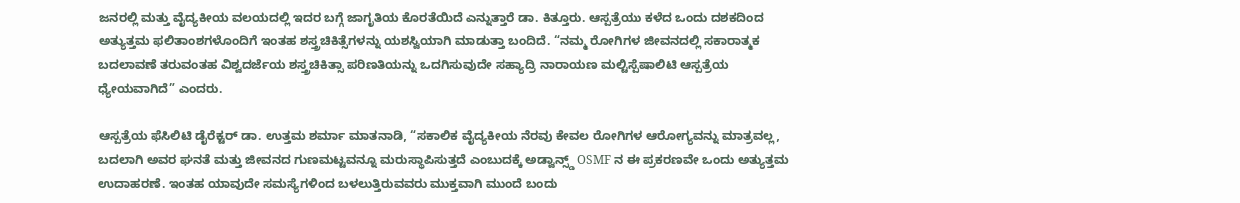ಜನರಲ್ಲಿ ಮತ್ತು ವೈದ್ಯಕೀಯ ವಲಯದಲ್ಲಿ ಇದರ ಬಗ್ಗೆ ಜಾಗೃತಿಯ ಕೊರತೆಯಿದೆ ಎನ್ನುತ್ತಾರೆ ಡಾ. ಕಿತ್ತೂರು. ಆಸ್ಪತ್ರೆಯು ಕಳೆದ ಒಂದು ದಶಕದಿಂದ ಅತ್ಯುತ್ತಮ ಫಲಿತಾಂಶಗಳೊಂದಿಗೆ ಇಂತಹ ಶಸ್ತ್ರಚಿಕಿತ್ಸೆಗಳನ್ನು ಯಶಸ್ವಿಯಾಗಿ ಮಾಡುತ್ತಾ ಬಂದಿದೆ. “ನಮ್ಮ ರೋಗಿಗಳ ಜೀವನದಲ್ಲಿ ಸಕಾರಾತ್ಮಕ ಬದಲಾವಣೆ ತರುವಂತಹ ವಿಶ್ವದರ್ಜೆಯ ಶಸ್ತ್ರಚಿಕಿತ್ಸಾ ಪರಿಣತಿಯನ್ನು ಒದಗಿಸುವುದೇ ಸಹ್ಯಾದ್ರಿ ನಾರಾಯಣ ಮಲ್ಟಿಸ್ಪೆಷಾಲಿಟಿ ಆಸ್ಪತ್ರೆಯ ಧ್ಯೇಯವಾಗಿದೆ” ಎಂದರು.

ಆಸ್ಪತ್ರೆಯ ಫೆಸಿಲಿಟಿ ಡೈರೆಕ್ಟರ್ ಡಾ. ಉತ್ತಮ ಶರ್ಮಾ ಮಾತನಾಡಿ, “ಸಕಾಲಿಕ ವೈದ್ಯಕೀಯ ನೆರವು ಕೇವಲ ರೋಗಿಗಳ ಆರೋಗ್ಯವನ್ನು ಮಾತ್ರವಲ್ಲ, ಬದಲಾಗಿ ಅವರ ಘನತೆ ಮತ್ತು ಜೀವನದ ಗುಣಮಟ್ಟವನ್ನೂ ಮರುಸ್ಥಾಪಿಸುತ್ತದೆ ಎಂಬುದಕ್ಕೆ ಅಡ್ವಾನ್ಸ್ಡ್ OSMF ನ ಈ ಪ್ರಕರಣವೇ ಒಂದು ಅತ್ಯುತ್ತಮ ಉದಾಹರಣೆ. ಇಂತಹ ಯಾವುದೇ ಸಮಸ್ಯೆಗಳಿಂದ ಬಳಲುತ್ತಿರುವವರು ಮುಕ್ತವಾಗಿ ಮುಂದೆ ಬಂದು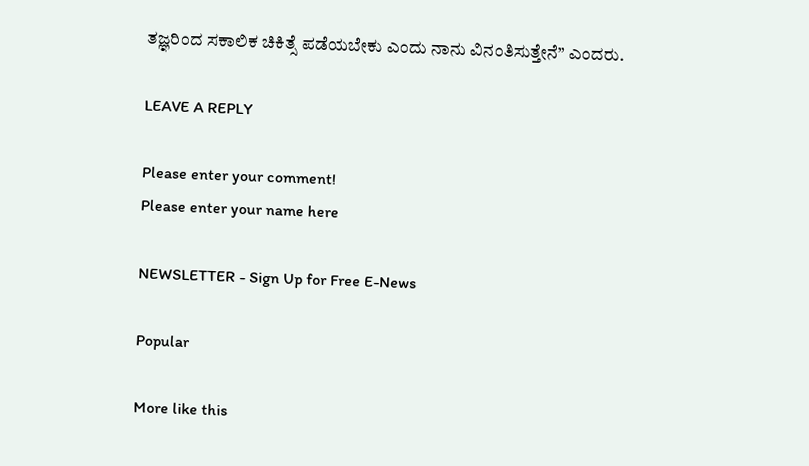ತಜ್ಞರಿಂದ ಸಕಾಲಿಕ ಚಿಕಿತ್ಸೆ ಪಡೆಯಬೇಕು ಎಂದು ನಾನು ವಿನಂತಿಸುತ್ತೇನೆ” ಎಂದರು.

LEAVE A REPLY

Please enter your comment!
Please enter your name here

NEWSLETTER - Sign Up for Free E-News

Popular

More like this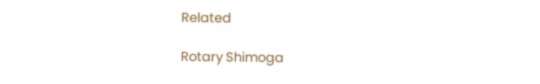Related

Rotary Shimoga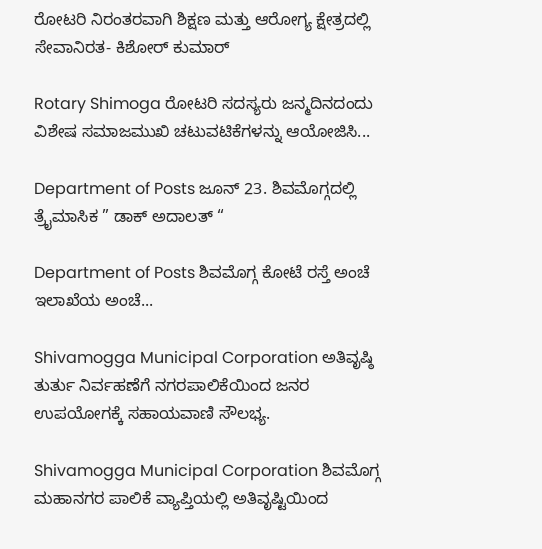ರೋಟರಿ ನಿರಂತರವಾಗಿ ಶಿಕ್ಷಣ ಮತ್ತು ಆರೋಗ್ಯ ಕ್ಷೇತ್ರದಲ್ಲಿ ಸೇವಾನಿರತ- ಕಿಶೋರ್ ಕುಮಾರ್

Rotary Shimoga ರೋಟರಿ ಸದಸ್ಯರು ಜನ್ಮದಿನದಂದು ವಿಶೇಷ ಸಮಾಜಮುಖಿ ಚಟುವಟಿಕೆಗಳನ್ನು ಆಯೋಜಿಸಿ...

Department of Posts ಜೂನ್ 23. ಶಿವಮೊಗ್ಗದಲ್ಲಿ ತ್ರೈಮಾಸಿಕ ” ಡಾಕ್ ಅದಾಲತ್ “

Department of Posts ಶಿವಮೊಗ್ಗ ಕೋಟೆ ರಸ್ತೆ ಅಂಚೆ ಇಲಾಖೆಯ ಅಂಚೆ...

Shivamogga Municipal Corporation ಅತಿವೃಷ್ಠಿ ತುರ್ತು ನಿರ್ವಹಣೆಗೆ ನಗರಪಾಲಿಕೆಯಿಂದ ಜನರ ಉಪಯೋಗಕ್ಕೆ ಸಹಾಯವಾಣಿ ಸೌಲಭ್ಯ.

Shivamogga Municipal Corporation ಶಿವಮೊಗ್ಗ ಮಹಾನಗರ ಪಾಲಿಕೆ ವ್ಯಾಪ್ತಿಯಲ್ಲಿ ಅತಿವೃಷ್ಟಿಯಿಂದ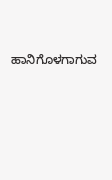ಹಾನಿಗೊಳಗಾಗುವ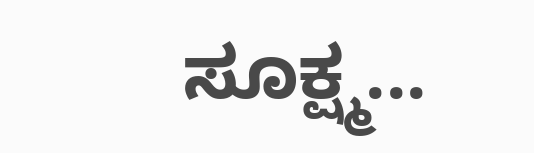ಸೂಕ್ಷ್ಮ...